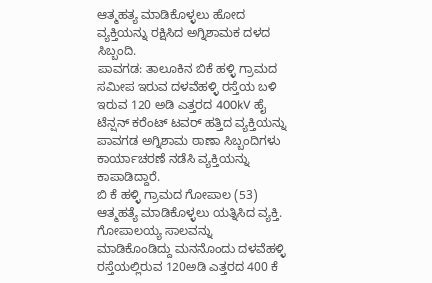ಆತ್ಮಹತ್ಯ ಮಾಡಿಕೊಳ್ಳಲು ಹೋದ ವ್ಯಕ್ತಿಯನ್ನು ರಕ್ಷಿಸಿದ ಅಗ್ನಿಶಾಮಕ ದಳದ ಸಿಬ್ಬಂದಿ.
ಪಾವಗಡ: ತಾಲೂಕಿನ ಬಿಕೆ ಹಳ್ಳಿ ಗ್ರಾಮದ ಸಮೀಪ ಇರುವ ದಳವೆಹಳ್ಳಿ ರಸ್ತೆಯ ಬಳಿ ಇರುವ 120 ಅಡಿ ಎತ್ತರದ 400kV ಹೈ ಟೆನ್ಷನ್ ಕರೆಂಟ್ ಟವರ್ ಹತ್ತಿದ ವ್ಯಕ್ತಿಯನ್ನು
ಪಾವಗಡ ಅಗ್ನಿಶಾಮ ಠಾಣಾ ಸಿಬ್ಬಂದಿಗಳು ಕಾರ್ಯಾಚರಣೆ ನಡೆಸಿ ವ್ಯಕ್ತಿಯನ್ನು ಕಾಪಾಡಿದ್ದಾರೆ.
ಬಿ ಕೆ ಹಳ್ಳಿ ಗ್ರಾಮದ ಗೋಪಾಲ (53) ಆತ್ಮಹತ್ಯೆ ಮಾಡಿಕೊಳ್ಳಲು ಯತ್ನಿಸಿದ ವ್ಯಕ್ತಿ. ಗೋಪಾಲಯ್ಯ ಸಾಲವನ್ನು ಮಾಡಿಕೊಂಡಿದ್ದು ಮನನೊಂದು ದಳವೆಹಳ್ಳಿ ರಸ್ತೆಯಲ್ಲಿರುವ 120ಅಡಿ ಎತ್ತರದ 400 ಕೆ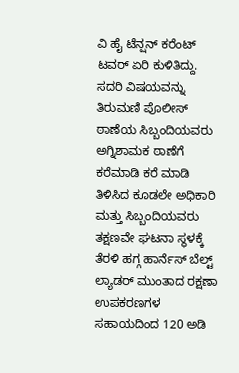ವಿ ಹೈ ಟೆನ್ಷನ್ ಕರೆಂಟ್ ಟವರ್ ಏರಿ ಕುಳಿತಿದ್ದು.
ಸದರಿ ವಿಷಯವನ್ನು ತಿರುಮಣಿ ಪೊಲೀಸ್ ಠಾಣೆಯ ಸಿಬ್ಬಂದಿಯವರು ಅಗ್ನಿಶಾಮಕ ಠಾಣೆಗೆ ಕರೆಮಾಡಿ ಕರೆ ಮಾಡಿ ತಿಳಿಸಿದ ಕೂಡಲೇ ಅಧಿಕಾರಿ ಮತ್ತು ಸಿಬ್ಬಂದಿಯವರು ತಕ್ಷಣವೇ ಘಟನಾ ಸ್ಥಳಕ್ಕೆ ತೆರಳಿ ಹಗ್ಗ ಹಾರ್ನೆಸ್ ಬೆಲ್ಟ್ ಲ್ಯಾಡರ್ ಮುಂತಾದ ರಕ್ಷಣಾ ಉಪಕರಣಗಳ ಸಹಾಯದಿಂದ 120 ಅಡಿ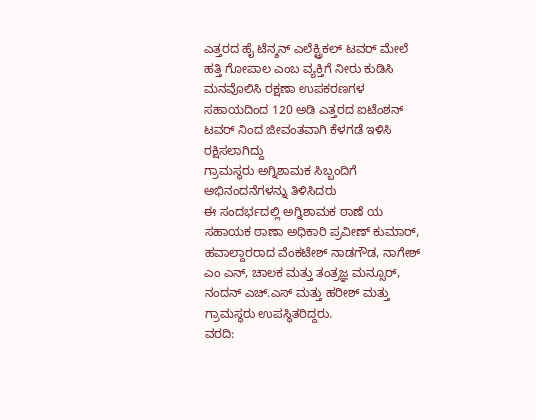ಎತ್ತರದ ಹೈ ಟೆನ್ಶನ್ ಎಲೆಕ್ಟ್ರಿಕಲ್ ಟವರ್ ಮೇಲೆ ಹತ್ತಿ ಗೋಪಾಲ ಎಂಬ ವ್ಯಕ್ತಿಗೆ ನೀರು ಕುಡಿಸಿ ಮನವೊಲಿಸಿ ರಕ್ಷಣಾ ಉಪಕರಣಗಳ ಸಹಾಯದಿಂದ 120 ಅಡಿ ಎತ್ತರದ ಐಟೆಂಶನ್ ಟವರ್ ನಿಂದ ಜೀವಂತವಾಗಿ ಕೆಳಗಡೆ ಇಳಿಸಿ ರಕ್ಷಿಸಲಾಗಿದ್ದು
ಗ್ರಾಮಸ್ಥರು ಅಗ್ನಿಶಾಮಕ ಸಿಬ್ಬಂದಿಗೆ ಅಭಿನಂದನೆಗಳನ್ನು ತಿಳಿಸಿದರು
ಈ ಸಂದರ್ಭದಲ್ಲಿ ಅಗ್ನಿಶಾಮಕ ಠಾಣೆ ಯ ಸಹಾಯಕ ಠಾಣಾ ಅಧಿಕಾರಿ ಪ್ರವೀಣ್ ಕುಮಾರ್, ಹವಾಲ್ದಾರರಾದ ವೆಂಕಟೇಶ್ ನಾಡಗೌಡ, ನಾಗೇಶ್ ಎಂ ಎನ್, ಚಾಲಕ ಮತ್ತು ತಂತ್ರಜ್ಞ ಮನ್ಸೂರ್, ನಂದನ್ ಎಚ್.ಎಸ್ ಮತ್ತು ಹರೀಶ್ ಮತ್ತು ಗ್ರಾಮಸ್ಥರು ಉಪಸ್ಥಿತರಿದ್ದರು.
ವರದಿ: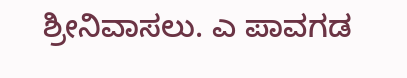ಶ್ರೀನಿವಾಸಲು. ಎ ಪಾವಗಡ